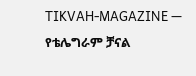TIKVAH-MAGAZINE — የቴሌግራም ቻናል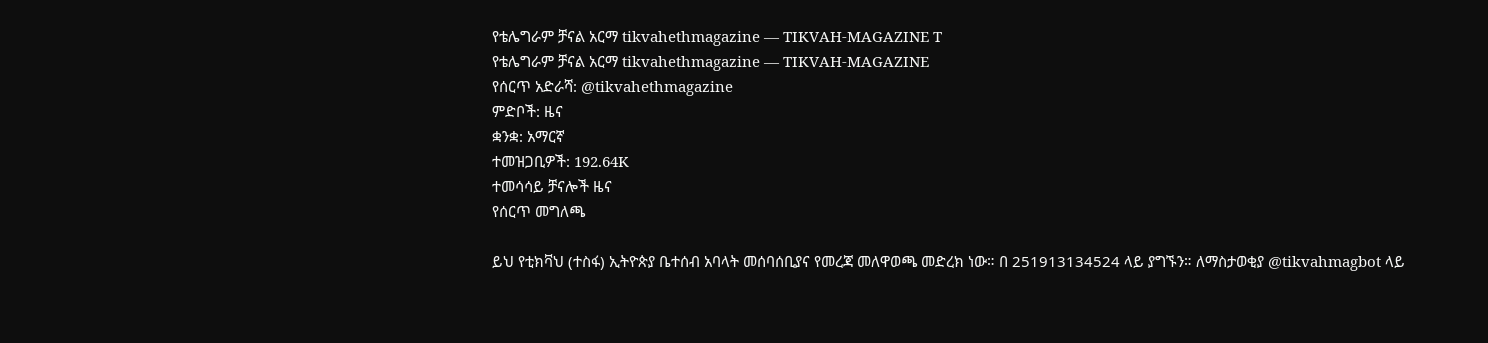የቴሌግራም ቻናል አርማ tikvahethmagazine — TIKVAH-MAGAZINE T
የቴሌግራም ቻናል አርማ tikvahethmagazine — TIKVAH-MAGAZINE
የሰርጥ አድራሻ: @tikvahethmagazine
ምድቦች: ዜና
ቋንቋ: አማርኛ
ተመዝጋቢዎች: 192.64K
ተመሳሳይ ቻናሎች ዜና
የሰርጥ መግለጫ

ይህ የቲክቫህ (ተስፋ) ኢትዮጵያ ቤተሰብ አባላት መሰባሰቢያና የመረጃ መለዋወጫ መድረክ ነው። በ 251913134524 ላይ ያግኙን። ለማስታወቂያ @tikvahmagbot ላይ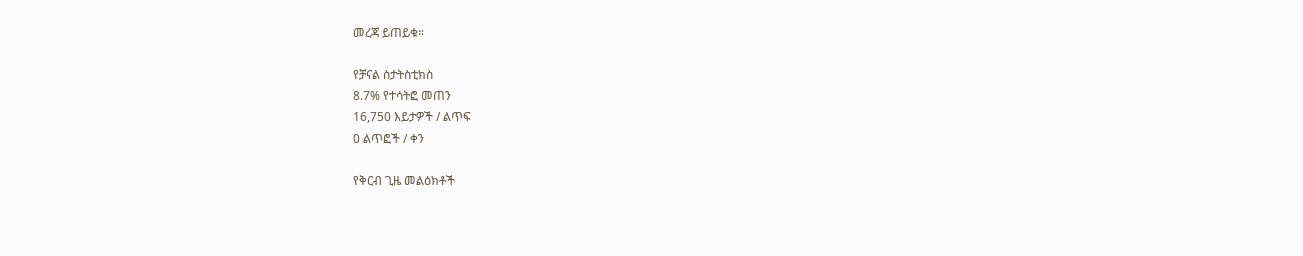መረጃ ይጠይቁ።

የቻናል ስታትስቲክስ
8.7% የተሳትፎ መጠን
16,750 እይታዎች / ልጥፍ
0 ልጥፎች / ቀን

የቅርብ ጊዜ መልዕክቶች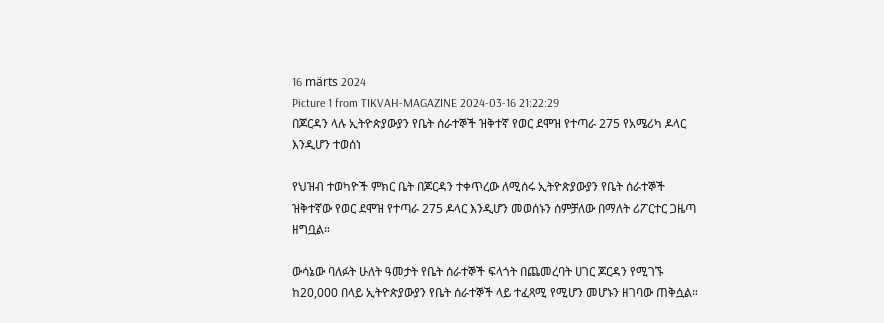16 märts 2024
Picture 1 from TIKVAH-MAGAZINE 2024-03-16 21:22:29
በጆርዳን ላሉ ኢትዮጵያውያን የቤት ሰራተኞች ዝቅተኛ የወር ደሞዝ የተጣራ 275 የአሜሪካ ዶላር እንዲሆን ተወሰነ

የህዝብ ተወካዮች ምክር ቤት በጆርዳን ተቀጥረው ለሚሰሩ ኢትዮጵያውያን የቤት ሰራተኞች ዝቅተኛው የወር ደሞዝ የተጣራ 275 ዶላር እንዲሆን መወሰኑን ሰምቻለው በማለት ሪፖርተር ጋዜጣ ዘግቧል።

ውሳኔው ባለፉት ሁለት ዓመታት የቤት ሰራተኞች ፍላጎት በጨመረባት ሀገር ጆርዳን የሚገኙ ከ20,000 በላይ ኢትዮጵያውያን የቤት ሰራተኞች ላይ ተፈጻሚ የሚሆን መሆኑን ዘገባው ጠቅሷል።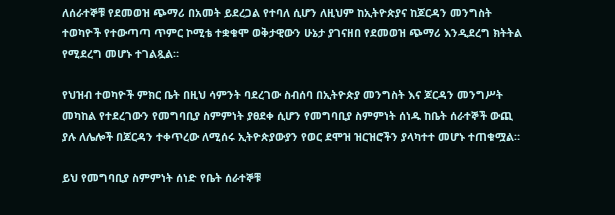ለሰራተኞቹ የደመወዝ ጭማሪ በአመት ይደረጋል የተባለ ሲሆን ለዚህም ከኢትዮጵያና ከጆርዳን መንግስት ተወካዮች የተውጣጣ ጥምር ኮሚቴ ተቋቁሞ ወቅታዊውን ሁኔታ ያገናዘበ የደመወዝ ጭማሪ እንዲደረግ ክትትል የሚደረግ መሆኑ ተገልጿል።

የህዝብ ተወካዮች ምክር ቤት በዚህ ሳምንት ባደረገው ስብሰባ በኢትዮጵያ መንግስት እና ጆርዳን መንግሥት መካከል የተደረገውን የመግባቢያ ስምምነት ያፀደቀ ሲሆን የመግባቢያ ስምምነት ሰነዱ ከቤት ሰራተኞች ውጪ ያሉ ለሌሎች በጆርዳን ተቀጥረው ለሚሰሩ ኢትዮጵያውያን የወር ደሞዝ ዝርዝሮችን ያላካተተ መሆኑ ተጠቁሟል።

ይህ የመግባቢያ ስምምነት ሰነድ የቤት ሰራተኞቹ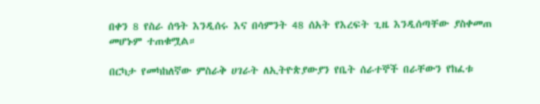በቀን 8 የስራ ሰዓት እንዲሰሩ እና በሳምንት 48 ሰአት የእረፍት ጊዜ እንዲሰጣቸው ያስቀመጠ መሆኑም ተጠቁሟል።

በርካታ የመካከለኛው ምስራቅ ሀገራት ለኢትዮጵያውያን የቤት ሰራተኞች በራቸውን የከፈቱ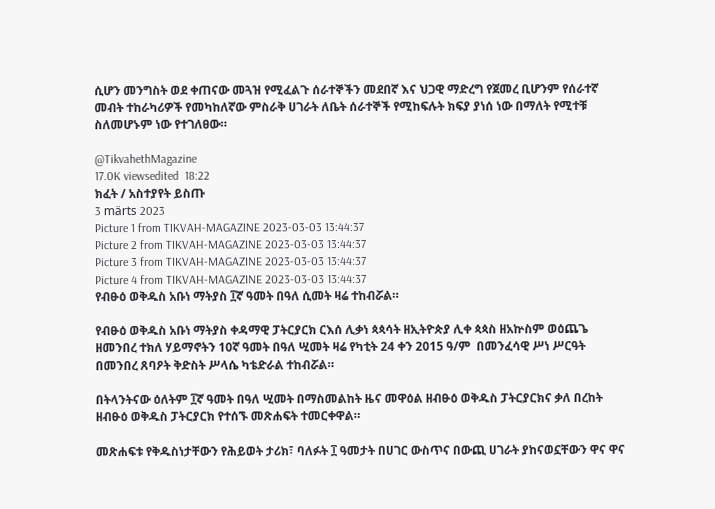ሲሆን መንግስት ወደ ቀጠናው መጓዝ የሚፈልጉ ሰራተኞችን መደበኛ እና ህጋዊ ማድረግ የጀመረ ቢሆንም የሰራተኛ መብት ተከራካሪዎች የመካከለኛው ምስራቅ ሀገራት ለቤት ሰራተኞች የሚከፍሉት ክፍያ ያነሰ ነው በማለት የሚተቹ ስለመሆኑም ነው የተገለፀው።

@TikvahethMagazine
17.0K viewsedited  18:22
ክፈት / አስተያየት ይስጡ
3 märts 2023
Picture 1 from TIKVAH-MAGAZINE 2023-03-03 13:44:37
Picture 2 from TIKVAH-MAGAZINE 2023-03-03 13:44:37
Picture 3 from TIKVAH-MAGAZINE 2023-03-03 13:44:37
Picture 4 from TIKVAH-MAGAZINE 2023-03-03 13:44:37
የብፁዕ ወቅዱስ አቡነ ማትያስ ፲ኛ ዓመት በዓለ ሲመት ዛሬ ተከብሯል።

የብፁዕ ወቅዱስ አቡነ ማትያስ ቀዳማዊ ፓትርያርክ ርእሰ ሊቃነ ጳጳሳት ዘኢትዮጵያ ሊቀ ጳጳስ ዘአኵስም ወዕጨጌ ዘመንበረ ተክለ ሃይማኖትን 10ኛ ዓመት በዓለ ሢመት ዛሬ የካቲት 24 ቀን 2015 ዓ/ም  በመንፈሳዊ ሥነ ሥርዓት በመንበረ ጸባዖት ቅድስት ሥላሴ ካቴድራል ተከብሯል።

በትላንትናው ዕለትም ፲ኛ ዓመት በዓለ ሢመት በማስመልከት ዜና መዋዕል ዘብፁዕ ወቅዱስ ፓትርያርክና ቃለ በረከት ዘብፁዕ ወቅዱስ ፓትርያርክ የተሰኙ መጽሐፍት ተመርቀዋል።

መጽሐፍቱ የቅዱስነታቸውን የሕይወት ታሪክ፣ ባለፉት ፲ ዓመታት በሀገር ውስጥና በውጪ ሀገራት ያከናወኗቸውን ዋና ዋና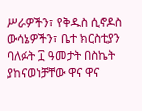ሥራዎችን፣ የቅዱስ ሲኖዶስ ውሳኔዎችን፣ ቤተ ክርስቲያን ባለፉት ፲ ዓመታት በስኬት ያከናወነቻቸው ዋና ዋና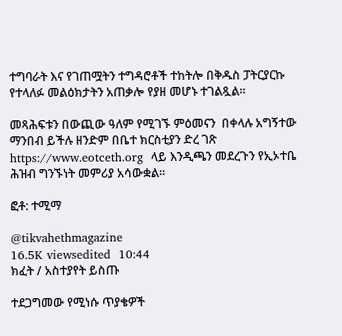ተግባራት እና የገጠሟትን ተግዳሮቶች ተከትሎ በቅዱስ ፓትርያርኩ የተላለፉ መልዕክታትን አጠቃሎ የያዘ መሆኑ ተገልጿል።

መጻሕፍቱን በውጪው ዓለም የሚገኙ ምዕመናን  በቀላሉ አግኝተው ማንበብ ይችሉ ዘንድም በቤተ ክርስቲያን ድረ ገጽ https://www.eotceth.org  ላይ እንዲጫን መደረጉን የኢኦተቤ ሕዝብ ግንኙነት መምሪያ አሳውቋል።

ፎቶ: ተሚማ

@tikvahethmagazine
16.5K viewsedited  10:44
ክፈት / አስተያየት ይስጡ

ተደጋግመው የሚነሱ ጥያቄዎች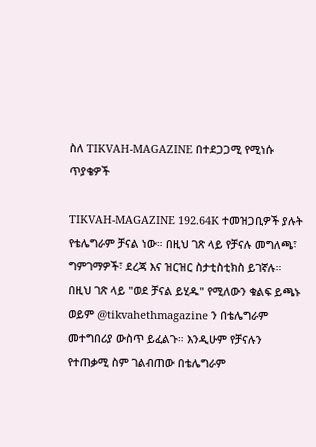ስለ TIKVAH-MAGAZINE በተደጋጋሚ የሚነሱ ጥያቄዎች

TIKVAH-MAGAZINE 192.64K ተመዝጋቢዎች ያሉት የቴሌግራም ቻናል ነው። በዚህ ገጽ ላይ የቻናሉ መግለጫ፣ ግምገማዎች፣ ደረጃ እና ዝርዝር ስታቲስቲክስ ይገኛሉ።
በዚህ ገጽ ላይ "ወደ ቻናል ይሂዱ" የሚለውን ቁልፍ ይጫኑ ወይም @tikvahethmagazine ን በቴሌግራም መተግበሪያ ውስጥ ይፈልጉ። እንዲሁም የቻናሉን የተጠቃሚ ስም ገልብጠው በቴሌግራም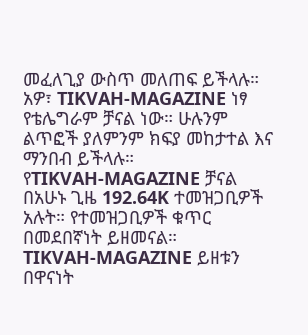መፈለጊያ ውስጥ መለጠፍ ይችላሉ።
አዎ፣ TIKVAH-MAGAZINE ነፃ የቴሌግራም ቻናል ነው። ሁሉንም ልጥፎች ያለምንም ክፍያ መከታተል እና ማንበብ ይችላሉ።
የTIKVAH-MAGAZINE ቻናል በአሁኑ ጊዜ 192.64K ተመዝጋቢዎች አሉት። የተመዝጋቢዎች ቁጥር በመደበኛነት ይዘመናል።
TIKVAH-MAGAZINE ይዘቱን በዋናነት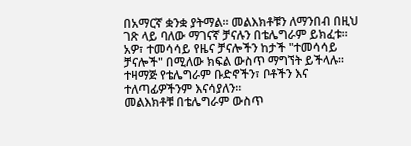በአማርኛ ቋንቋ ያትማል። መልእክቶቹን ለማንበብ በዚህ ገጽ ላይ ባለው ማገናኛ ቻናሉን በቴሌግራም ይክፈቱ።
አዎ፣ ተመሳሳይ የዜና ቻናሎችን ከታች "ተመሳሳይ ቻናሎች" በሚለው ክፍል ውስጥ ማግኘት ይችላሉ። ተዛማጅ የቴሌግራም ቡድኖችን፣ ቦቶችን እና ተለጣፊዎችንም እናሳያለን።
መልእክቶቹ በቴሌግራም ውስጥ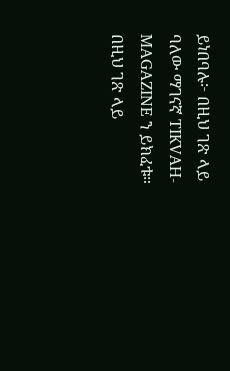ይነበባሉ፦ በዚህ ገጽ ላይ ባለው ማገናኛ TIKVAH-MAGAZINE ን ይክፈቱ። በዚህ ገጽ ላይ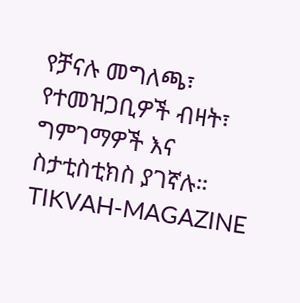የቻናሉ መግለጫ፣ የተመዝጋቢዎች ብዛት፣ ግምገማዎች እና ስታቲስቲክስ ያገኛሉ።
TIKVAH-MAGAZINE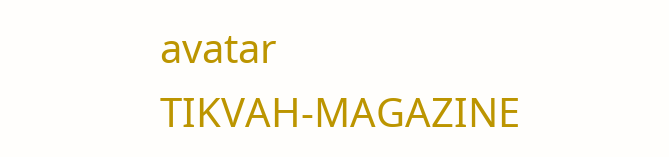avatar
TIKVAH-MAGAZINE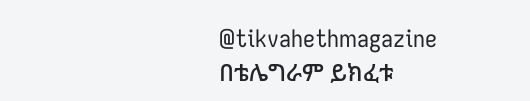@tikvahethmagazine
በቴሌግራም ይክፈቱ